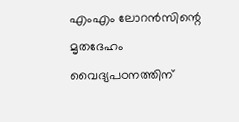എംഎം ലോറന്‍സിന്റെ മൃതദേഹം വൈദ്യപഠനത്തിന്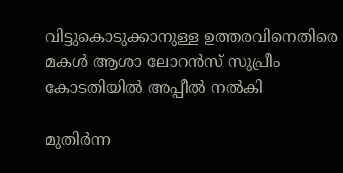വിട്ടുകൊടുക്കാനുള്ള ഉത്തരവിനെതിരെ മകൾ ആശാ ലോറന്‍സ് സുപ്രീം കോടതിയില്‍ അപ്പീല്‍ നല്‍കി

മുതിര്‍ന്ന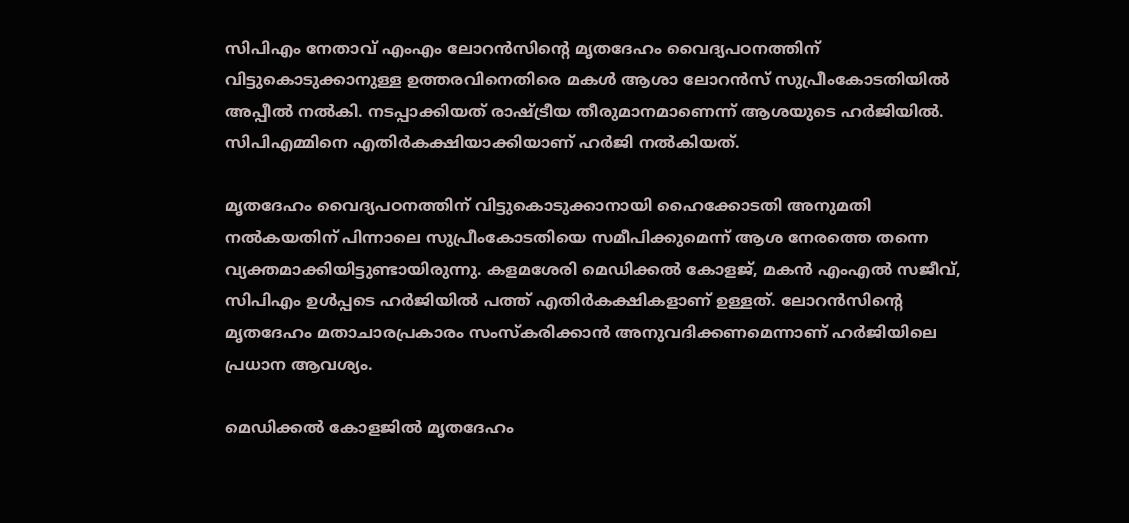സിപിഎം നേതാവ് എംഎം ലോറന്‍സിന്റെ മൃതദേഹം വൈദ്യപഠനത്തിന് വിട്ടുകൊടുക്കാനുള്ള ഉത്തരവിനെതിരെ മകൾ ആശാ ലോറന്‍സ് സുപ്രീംകോടതിയില്‍ അപ്പീല്‍ നല്‍കി. നടപ്പാക്കിയത് രാഷ്ട്രീയ തീരുമാനമാണെന്ന് ആശയുടെ ഹര്‍ജിയില്‍. സിപിഎമ്മിനെ എതിര്‍കക്ഷിയാക്കിയാണ് ഹര്‍ജി നല്‍കിയത്.

മൃതദേഹം വൈദ്യപഠനത്തിന് വിട്ടുകൊടുക്കാനായി ഹൈക്കോടതി അനുമതി നല്‍കയതിന് പിന്നാലെ സുപ്രീംകോടതിയെ സമീപിക്കുമെന്ന് ആശ നേരത്തെ തന്നെ വ്യക്തമാക്കിയിട്ടുണ്ടായിരുന്നു. കളമശേരി മെഡിക്കല്‍ കോളജ്, മകന്‍ എംഎല്‍ സജീവ്, സിപിഎം ഉള്‍പ്പടെ ഹര്‍ജിയില്‍ പത്ത് എതിര്‍കക്ഷികളാണ് ഉള്ളത്. ലോറന്‍സിന്റെ മൃതദേഹം മതാചാരപ്രകാരം സംസ്‌കരിക്കാന്‍ അനുവദിക്കണമെന്നാണ് ഹര്‍ജിയിലെ പ്രധാന ആവശ്യം.

മെഡിക്കല്‍ കോളജില്‍ മൃതദേഹം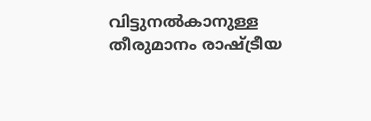വിട്ടുനല്‍കാനുള്ള തീരുമാനം രാഷ്ട്രീയ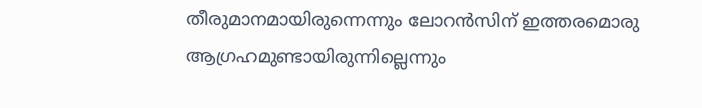തീരുമാനമായിരുന്നെന്നും ലോറന്‍സിന് ഇത്തരമൊരു ആഗ്രഹമുണ്ടായിരുന്നില്ലെന്നും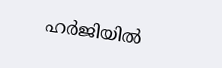ഹര്‍ജിയില്‍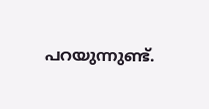പറയുന്നുണ്ട്.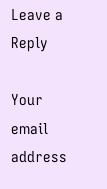Leave a Reply

Your email address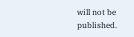will not be published.